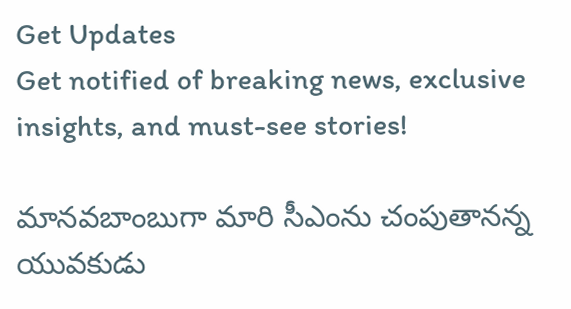Get Updates
Get notified of breaking news, exclusive insights, and must-see stories!

మానవబాంబుగా మారి సీఎంను చంపుతానన్న యువకుడు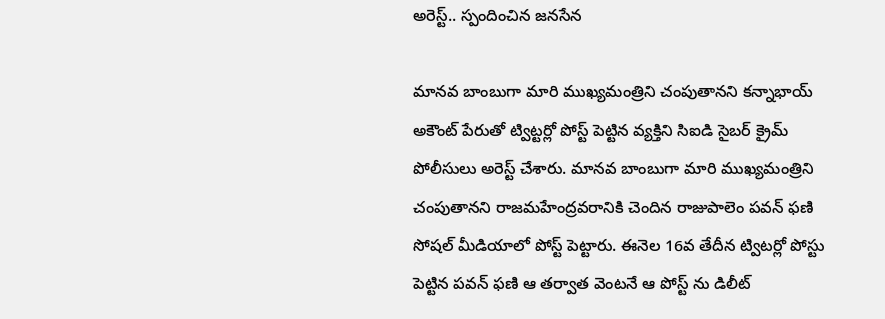అరెస్ట్.. స్పందించిన జనసేన

మానవ బాంబుగా మారి ముఖ్యమంత్రిని చంపుతానని కన్నాభాయ్ అకౌంట్ పేరుతో ట్విట్టర్లో పోస్ట్ పెట్టిన వ్యక్తిని సిఐడి సైబర్ క్రైమ్ పోలీసులు అరెస్ట్ చేశారు. మానవ బాంబుగా మారి ముఖ్యమంత్రిని చంపుతానని రాజమహేంద్రవరానికి చెందిన రాజుపాలెం పవన్ ఫణి సోషల్ మీడియాలో పోస్ట్ పెట్టారు. ఈనెల 16వ తేదీన ట్విటర్లో పోస్టు పెట్టిన పవన్ ఫణి ఆ తర్వాత వెంటనే ఆ పోస్ట్ ను డిలీట్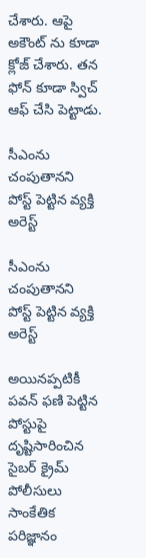చేశారు. ఆపై అకౌంట్ ను కూడా క్లోజ్ చేశారు. తన ఫోన్ కూడా స్విచ్ ఆఫ్ చేసి పెట్టాడు.

సీఎంను చంపుతానని పోస్ట్ పెట్టిన వ్యక్తి అరెస్ట్

సీఎంను చంపుతానని పోస్ట్ పెట్టిన వ్యక్తి అరెస్ట్

అయినప్పటికీ పవన్ ఫణి పెట్టిన పోస్టుపై దృష్టిసారించిన సైబర్ క్రైమ్ పోలీసులు సాంకేతిక పరిజ్ఞానం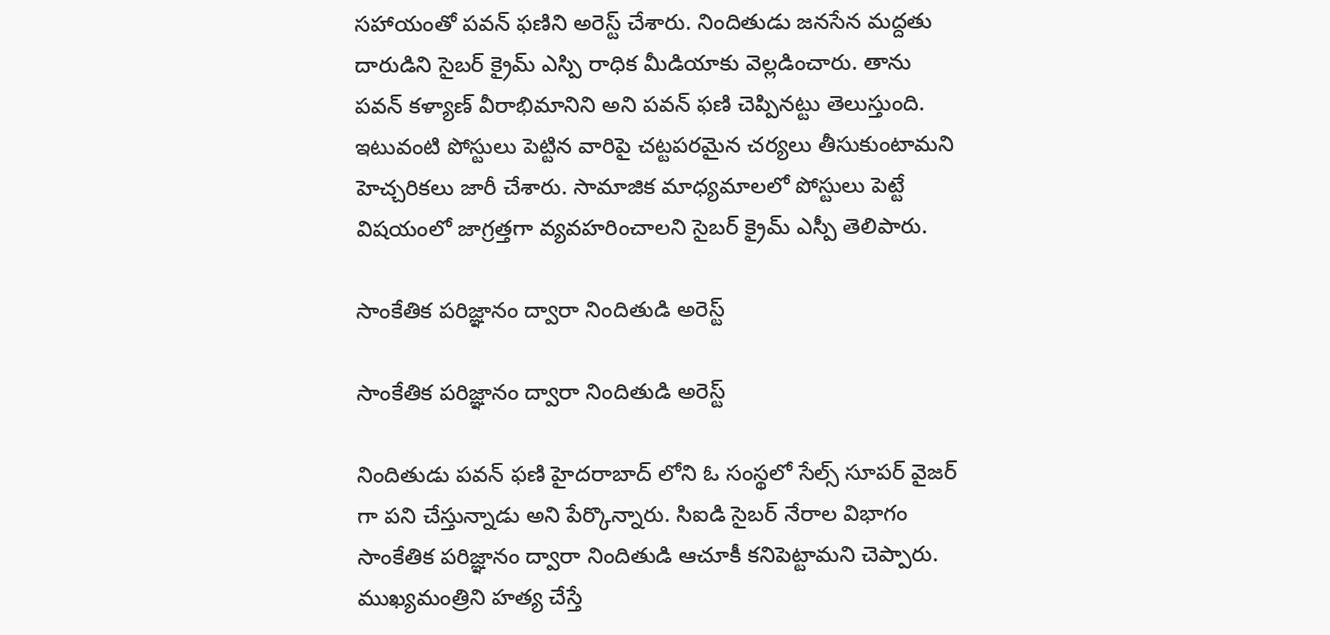సహాయంతో పవన్ ఫణిని అరెస్ట్ చేశారు. నిందితుడు జనసేన మద్దతు దారుడిని సైబర్ క్రైమ్ ఎస్పి రాధిక మీడియాకు వెల్లడించారు. తాను పవన్ కళ్యాణ్ వీరాభిమానిని అని పవన్ ఫణి చెప్పినట్టు తెలుస్తుంది. ఇటువంటి పోస్టులు పెట్టిన వారిపై చట్టపరమైన చర్యలు తీసుకుంటామని హెచ్చరికలు జారీ చేశారు. సామాజిక మాధ్యమాలలో పోస్టులు పెట్టే విషయంలో జాగ్రత్తగా వ్యవహరించాలని సైబర్ క్రైమ్ ఎస్పీ తెలిపారు.

సాంకేతిక పరిజ్ఞానం ద్వారా నిందితుడి అరెస్ట్

సాంకేతిక పరిజ్ఞానం ద్వారా నిందితుడి అరెస్ట్

నిందితుడు పవన్ ఫణి హైదరాబాద్ లోని ఓ సంస్థలో సేల్స్ సూపర్ వైజర్ గా పని చేస్తున్నాడు అని పేర్కొన్నారు. సిఐడి సైబర్ నేరాల విభాగం సాంకేతిక పరిజ్ఞానం ద్వారా నిందితుడి ఆచూకీ కనిపెట్టామని చెప్పారు. ముఖ్యమంత్రిని హత్య చేస్తే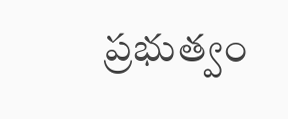ప్రభుత్వం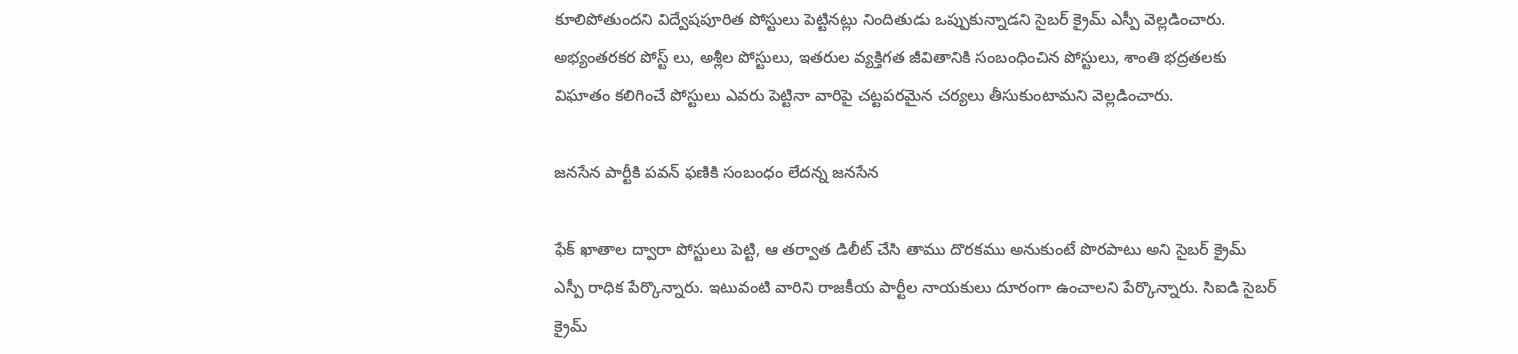కూలిపోతుందని విద్వేషపూరిత పోస్టులు పెట్టినట్లు నిందితుడు ఒప్పుకున్నాడని సైబర్ క్రైమ్ ఎస్పీ వెల్లడించారు. అభ్యంతరకర పోస్ట్ లు, అశ్లీల పోస్టులు, ఇతరుల వ్యక్తిగత జీవితానికి సంబంధించిన పోస్టులు, శాంతి భద్రతలకు విఘాతం కలిగించే పోస్టులు ఎవరు పెట్టినా వారిపై చట్టపరమైన చర్యలు తీసుకుంటామని వెల్లడించారు.

జనసేన పార్టీకి పవన్ ఫణికి సంబంధం లేదన్న జనసేన

ఫేక్ ఖాతాల ద్వారా పోస్టులు పెట్టి, ఆ తర్వాత డిలీట్ చేసి తాము దొరకము అనుకుంటే పొరపాటు అని సైబర్ క్రైమ్ ఎస్పీ రాధిక పేర్కొన్నారు. ఇటువంటి వారిని రాజకీయ పార్టీల నాయకులు దూరంగా ఉంచాలని పేర్కొన్నారు. సిఐడి సైబర్ క్రైమ్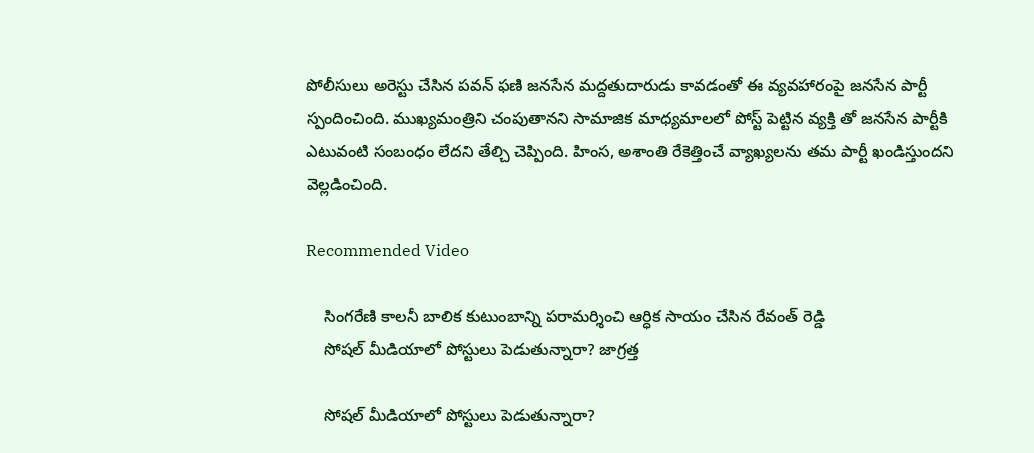పోలీసులు అరెస్టు చేసిన పవన్ ఫణి జనసేన మద్దతుదారుడు కావడంతో ఈ వ్యవహారంపై జనసేన పార్టీ స్పందించింది. ముఖ్యమంత్రిని చంపుతానని సామాజిక మాధ్యమాలలో పోస్ట్ పెట్టిన వ్యక్తి తో జనసేన పార్టీకి ఎటువంటి సంబంధం లేదని తేల్చి చెప్పింది. హింస, అశాంతి రేకెత్తించే వ్యాఖ్యలను తమ పార్టీ ఖండిస్తుందని వెల్లడించింది.

Recommended Video

    సింగరేణి కాలనీ బాలిక కుటుంబాన్ని పరామర్శించి ఆర్ధిక సాయం చేసిన రేవంత్ రెడ్డి
    సోషల్ మీడియాలో పోస్టులు పెడుతున్నారా? జాగ్రత్త

    సోషల్ మీడియాలో పోస్టులు పెడుతున్నారా?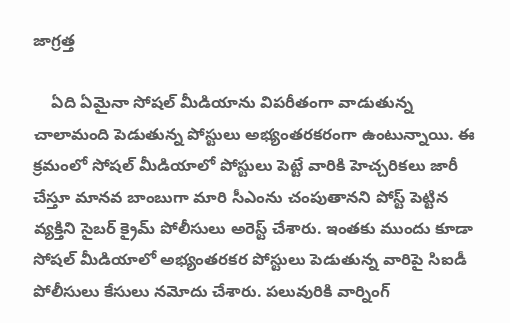జాగ్రత్త

    ఏది ఏమైనా సోషల్ మీడియాను విపరీతంగా వాడుతున్న చాలామంది పెడుతున్న పోస్టులు అభ్యంతరకరంగా ఉంటున్నాయి. ఈ క్రమంలో సోషల్ మీడియాలో పోస్టులు పెట్టే వారికి హెచ్చరికలు జారీ చేస్తూ మానవ బాంబుగా మారి సీఎంను చంపుతానని పోస్ట్ పెట్టిన వ్యక్తిని సైబర్ క్రైమ్ పోలీసులు అరెస్ట్ చేశారు. ఇంతకు ముందు కూడా సోషల్ మీడియాలో అభ్యంతరకర పోస్టులు పెడుతున్న వారిపై సిఐడీ పోలీసులు కేసులు నమోదు చేశారు. పలువురికి వార్నింగ్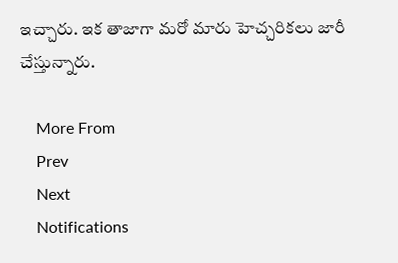ఇచ్చారు. ఇక తాజాగా మరో మారు హెచ్చరికలు జారీ చేస్తున్నారు.

    More From
    Prev
    Next
    Notifications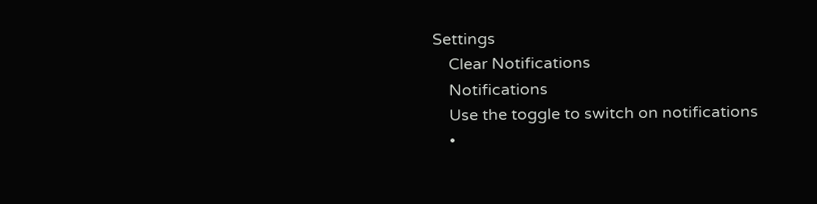Settings
    Clear Notifications
    Notifications
    Use the toggle to switch on notifications
    •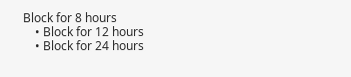Block for 8 hours
    • Block for 12 hours
    • Block for 24 hours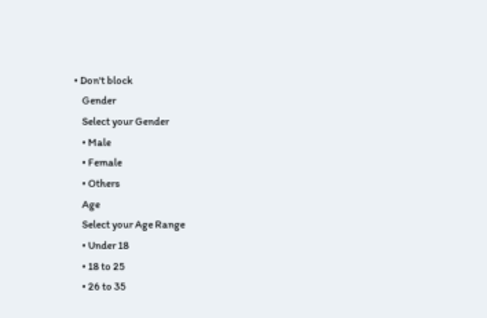• Don't block
    Gender
    Select your Gender
    • Male
    • Female
    • Others
    Age
    Select your Age Range
    • Under 18
    • 18 to 25
    • 26 to 35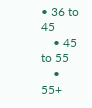• 36 to 45
    • 45 to 55
    • 55+